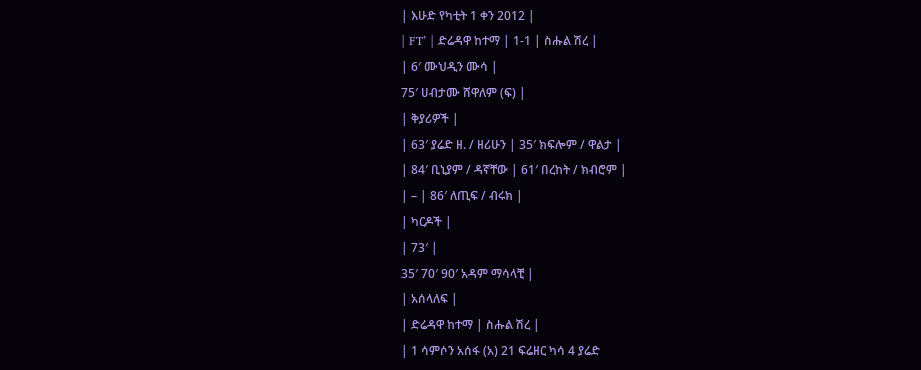| እሁድ የካቲት 1 ቀን 2012 |
| FT’ | ድሬዳዋ ከተማ | 1-1 | ስሑል ሽረ |
| 6′ ሙህዲን ሙሳ |
75′ ሀብታሙ ሸዋለም (ፍ) |
| ቅያሪዎች |
| 63′ ያሬድ ዘ. / ዘሪሁን | 35′ ክፍሎም / ዋልታ |
| 84′ ቢኒያም / ዳኛቸው | 61′ በረከት / ክብሮም |
| – | 86′ ለጢፍ / ብሩክ |
| ካርዶች |
| 73′ |
35′ 70′ 90′ አዳም ማሳላቺ |
| አሰላለፍ |
| ድሬዳዋ ከተማ | ስሑል ሽረ |
| 1 ሳምሶን አሰፋ (አ) 21 ፍሬዘር ካሳ 4 ያሬድ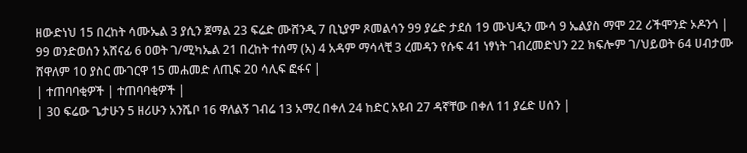ዘውድነህ 15 በረከት ሳሙኤል 3 ያሲን ጀማል 23 ፍሬድ ሙሸንዲ 7 ቢኒያም ጾመልሳን 99 ያሬድ ታደሰ 19 ሙህዲን ሙሳ 9 ኤልያስ ማሞ 22 ሪችሞንድ ኦዶንጎ |
99 ወንድወሰን አሸናፊ 6 ዐወት ገ/ሚካኤል 21 በረከት ተሰማ (አ) 4 አዳም ማሳላቺ 3 ረመዳን የሱፍ 41 ነፃነት ገብረመድህን 22 ክፍሎም ገ/ህይወት 64 ሀብታሙ ሸዋለም 10 ያስር ሙገርዋ 15 መሐመድ ለጢፍ 20 ሳሊፍ ፎፋና |
| ተጠባባቂዎች | ተጠባባቂዎች |
| 30 ፍሬው ጌታሁን 5 ዘሪሁን አንሼቦ 16 ዋለልኝ ገብሬ 13 አማረ በቀለ 24 ከድር አዩብ 27 ዳኛቸው በቀለ 11 ያሬድ ሀሰን |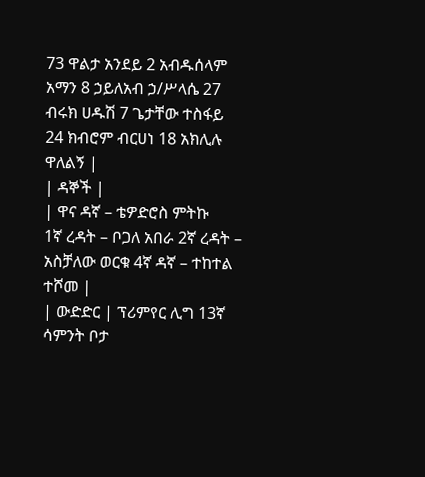73 ዋልታ አንደይ 2 አብዱሰላም አማን 8 ኃይለአብ ኃ/ሥላሴ 27 ብሩክ ሀዱሽ 7 ጌታቸው ተስፋይ 24 ክብሮም ብርሀነ 18 አክሊሉ ዋለልኝ |
| ዳኞች |
| ዋና ዳኛ – ቴዎድሮስ ምትኩ
1ኛ ረዳት – ቦጋለ አበራ 2ኛ ረዳት – አስቻለው ወርቁ 4ኛ ዳኛ – ተከተል ተሾመ |
| ውድድር | ፕሪምየር ሊግ 13ኛ ሳምንት ቦታ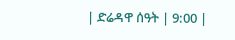| ድሬዳዋ ሰዓት | 9:00 |